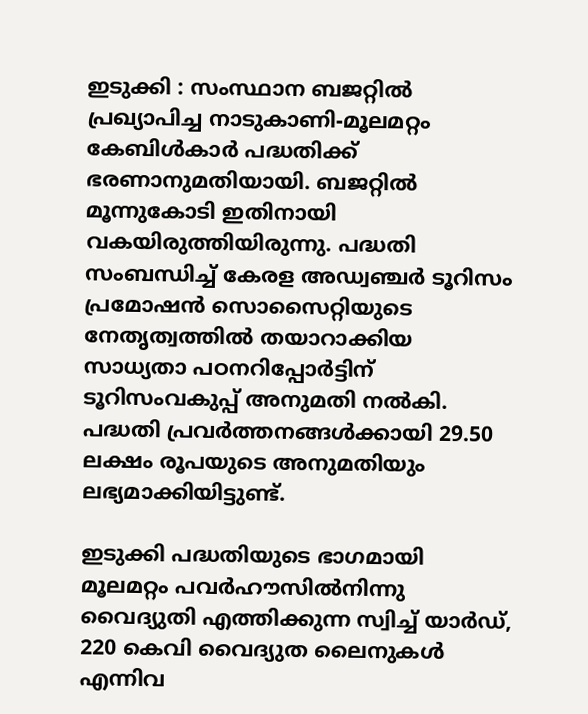ഇടുക്കി : സംസ്ഥാന ബജറ്റിൽ പ്രഖ്യാപിച്ച നാടുകാണി-മൂലമറ്റം കേബിൾകാർ പദ്ധതിക്ക് ഭരണാനുമതിയായി. ബജറ്റിൽ മൂന്നുകോടി ഇതിനായി വകയിരുത്തിയിരുന്നു. പദ്ധതി സംബന്ധിച്ച് കേരള അഡ്വഞ്ചർ ടൂറിസം പ്രമോഷൻ സൊസൈറ്റിയുടെ നേതൃത്വത്തിൽ തയാറാക്കിയ സാധ്യതാ പഠനറിപ്പോർട്ടിന് ടൂറിസംവകുപ്പ് അനുമതി നൽകി. പദ്ധതി പ്രവർത്തനങ്ങൾക്കായി 29.50 ലക്ഷം രൂപയുടെ അനുമതിയും ലഭ്യമാക്കിയിട്ടുണ്ട്.

ഇടുക്കി പദ്ധതിയുടെ ഭാഗമായി മൂലമറ്റം പവർഹൗസിൽനിന്നു വൈദ്യുതി എത്തിക്കുന്ന സ്വിച്ച് യാർഡ്, 220 കെവി വൈദ്യുത ലൈനുകൾ എന്നിവ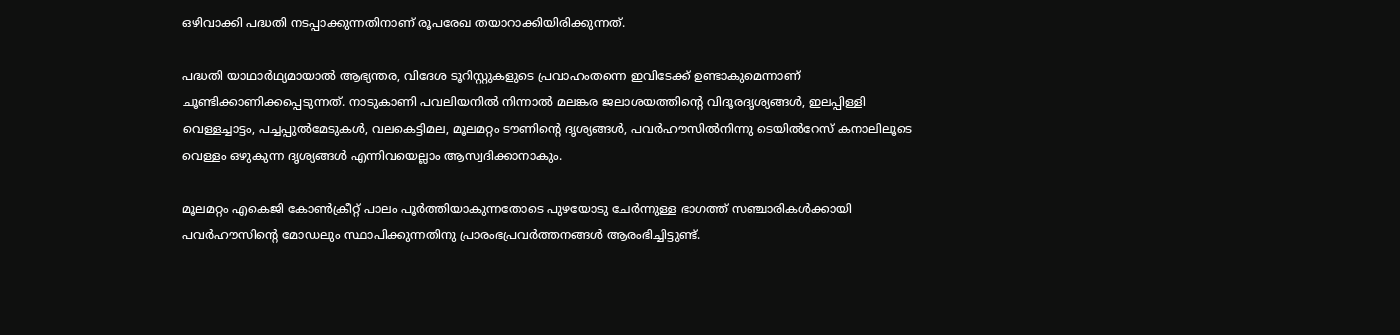ഒഴിവാക്കി പദ്ധതി നടപ്പാക്കുന്നതിനാണ് രൂപരേഖ തയാറാക്കിയിരിക്കുന്നത്.

പദ്ധതി യാഥാർഥ്യമായാൽ ആഭ്യന്തര, വിദേശ ടൂറിസ്റ്റുകളുടെ പ്രവാഹംതന്നെ ഇവിടേക്ക് ഉണ്ടാകുമെന്നാണ് ചൂണ്ടിക്കാണിക്കപ്പെടുന്നത്. നാടുകാണി പവലിയനിൽ നിന്നാൽ മലങ്കര ജലാശയത്തിന്‍റെ വിദൂരദൃശ്യങ്ങൾ, ഇലപ്പിള്ളി വെള്ളച്ചാട്ടം, പച്ചപ്പുൽമേടുകൾ, വലകെട്ടിമല, മൂലമറ്റം ടൗണിന്‍റെ ദൃശ്യങ്ങൾ, പവർഹൗസിൽനിന്നു ടെയിൽറേസ് കനാലിലൂടെ വെള്ളം ഒഴുകുന്ന ദൃശ്യങ്ങൾ എന്നിവയെല്ലാം ആസ്വദിക്കാനാകും.

മൂലമറ്റം എകെജി കോണ്‍ക്രീറ്റ് പാലം പൂർത്തിയാകുന്നതോടെ പുഴയോടു ചേർന്നുള്ള ഭാഗത്ത് സഞ്ചാരികൾക്കായി പവർഹൗസിന്‍റെ മോഡലും സ്ഥാപിക്കുന്നതിനു പ്രാരംഭപ്രവർത്തനങ്ങൾ ആരംഭിച്ചിട്ടുണ്ട്.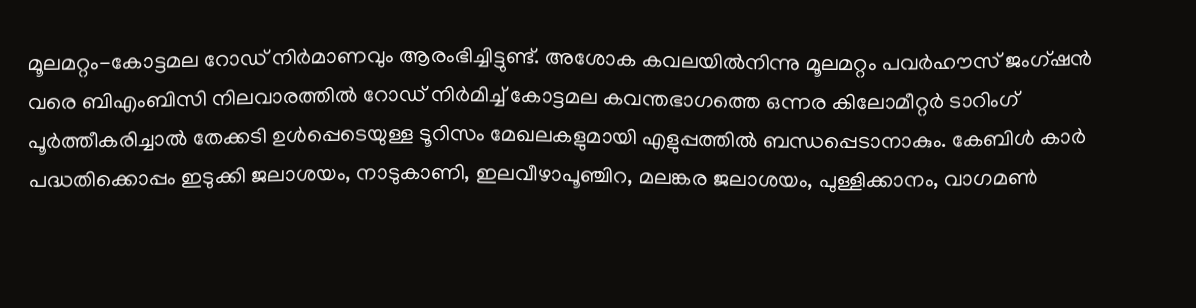മൂലമറ്റം-കോട്ടമല റോഡ് നിർമാണവും ആരംഭിച്ചിട്ടുണ്ട്. അശോക കവലയിൽനിന്നു മൂലമറ്റം പവർഹൗസ് ജംഗ്ഷൻ വരെ ബിഎംബിസി നിലവാരത്തിൽ റോഡ് നിർമിച്ച് കോട്ടമല കവന്തഭാഗത്തെ ഒന്നര കിലോമീറ്റർ ടാറിംഗ് പൂർത്തീകരിച്ചാൽ തേക്കടി ഉൾപ്പെടെയുള്ള ടൂറിസം മേഖലകളുമായി എളുപ്പത്തിൽ ബന്ധപ്പെടാനാകും. കേബിൾ കാർ പദ്ധതിക്കൊപ്പം ഇടുക്കി ജലാശയം, നാടുകാണി, ഇലവീഴാപൂഞ്ചിറ, മലങ്കര ജലാശയം, പുള്ളിക്കാനം, വാഗമണ്‍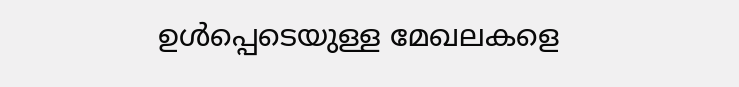ഉൾപ്പെടെയുള്ള മേഖലകളെ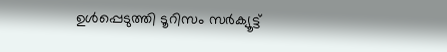ഉൾപ്പെടുത്തി ടൂറിസം സർക്യൂട്ട്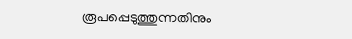രൂപപ്പെടുത്തുന്നതിനും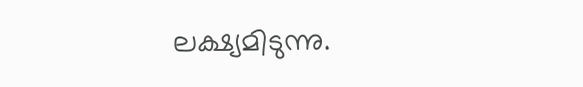ലക്ഷ്യമിടുന്നു.